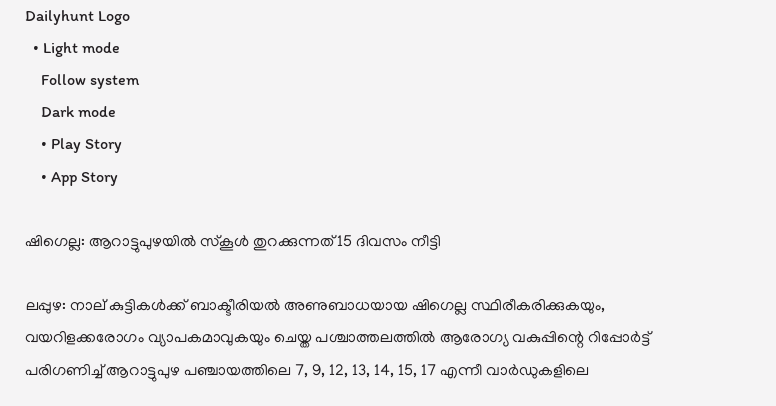Dailyhunt Logo
  • Light mode
    Follow system
    Dark mode
    • Play Story
    • App Story

ഷിഗെല്ല: ആറാട്ടുപുഴയില്‍ സ്കൂള്‍ തുറക്കുന്നത് 15 ദിവസം നീട്ടി

ലപ്പുഴ: നാല് കുട്ടികള്‍ക്ക് ബാക്ടീരിയല്‍ അണുബാധയായ ഷിഗെല്ല സ്ഥിരീകരിക്കുകയും, വയറിളക്കരോഗം വ്യാപകമാവുകയും ചെയ്ത പശ്ചാത്തലത്തില്‍ ആരോഗ്യ വകുപ്പിന്റെ റിപ്പോർട്ട് പരിഗണിച്ച്‌ ആറാട്ടുപുഴ പഞ്ചായത്തിലെ 7, 9, 12, 13, 14, 15, 17 എന്നീ വാർഡുകളിലെ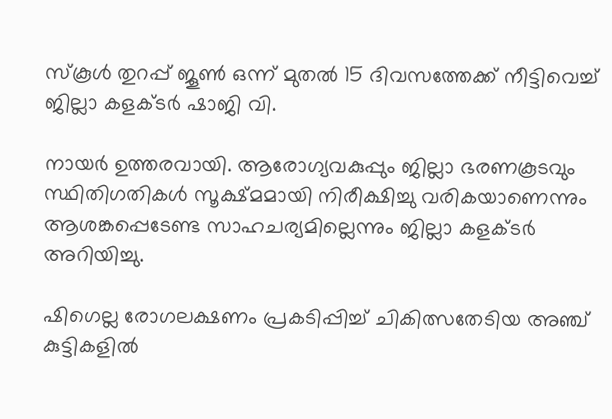സ്കൂള്‍ തുറപ്പ് ജൂണ്‍ ഒന്ന് മുതല്‍ 15 ദിവസത്തേക്ക് നീട്ടിവെച്ച്‌ ജില്ലാ കളക്ടർ ഷാജി വി.

നായർ ഉത്തരവായി. ആരോഗ്യവകുപ്പും ജില്ലാ ഭരണകൂടവും സ്ഥിതിഗതികള്‍ സൂക്ഷ്മമായി നിരീക്ഷിച്ചു വരികയാണെന്നും ആശങ്കപ്പെടേണ്ട സാഹചര്യമില്ലെന്നും ജില്ലാ കളക്ടർ അറിയിച്ചു.

ഷിഗെല്ല രോഗലക്ഷണം പ്രകടിപ്പിച്ച്‌ ചികിത്സതേടിയ അഞ്ച് കുട്ടികളില്‍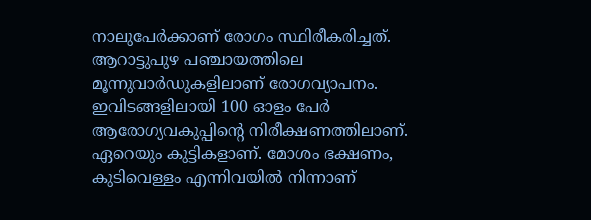നാലുപേർക്കാണ് രോഗം സ്ഥിരീകരിച്ചത്. ആറാട്ടുപുഴ പഞ്ചായത്തിലെ മൂന്നുവാർഡുകളിലാണ് രോഗവ്യാപനം. ഇവിടങ്ങളിലായി 100 ഓളം പേർ ആരോഗ്യവകുപ്പിന്റെ നിരീക്ഷണത്തിലാണ്. ഏറെയും കുട്ടികളാണ്. മോശം ഭക്ഷണം, കുടിവെള്ളം എന്നിവയില്‍ നിന്നാണ്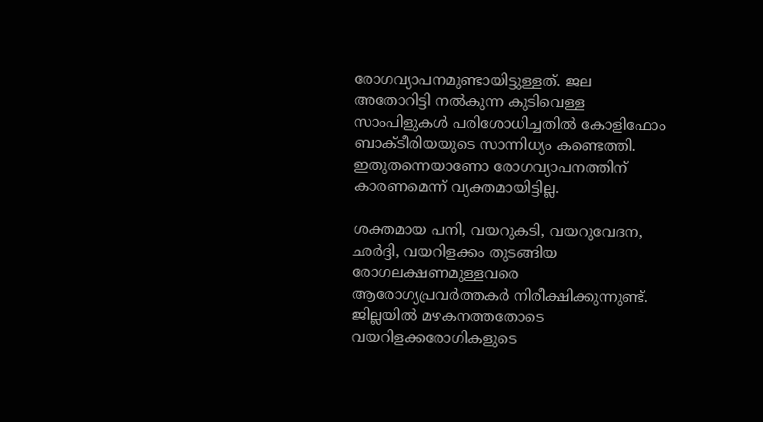രോഗവ്യാപനമുണ്ടായിട്ടുള്ളത്. ജല അതോറിട്ടി നല്‍കുന്ന കുടിവെള്ള സാംപിളുകള്‍ പരിശോധിച്ചതില്‍ കോളിഫോം ബാക്ടീരിയയുടെ സാന്നിധ്യം കണ്ടെത്തി. ഇതുതന്നെയാണോ രോഗവ്യാപനത്തിന് കാരണമെന്ന് വ്യക്തമായിട്ടില്ല.

ശക്തമായ പനി, വയറുകടി, വയറുവേദന, ഛർദ്ദി, വയറിളക്കം തുടങ്ങിയ രോഗലക്ഷണമുള്ളവരെ ആരോഗ്യപ്രവർത്തകർ നിരീക്ഷിക്കുന്നുണ്ട്.
ജില്ലയില്‍ മഴകനത്തതോടെ വയറിളക്കരോഗികളുടെ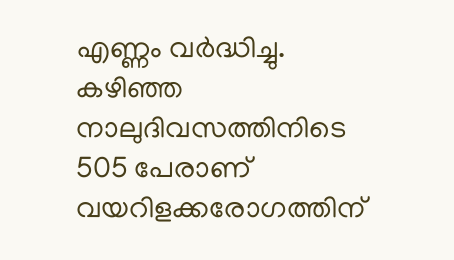എണ്ണം വർദ്ധിച്ചു. കഴിഞ്ഞ നാലുദിവസത്തിനിടെ 505 പേരാണ് വയറിളക്കരോഗത്തിന്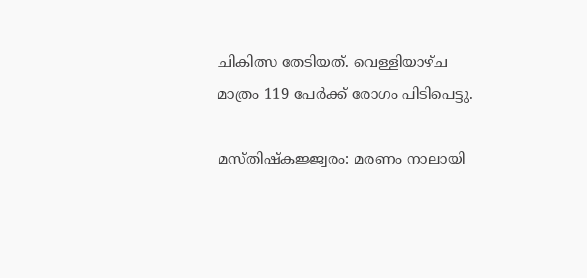ചികിത്സ തേടിയത്. വെള്ളിയാഴ്ച മാത്രം 119 പേർക്ക് രോഗം പിടിപെട്ടു.

മസ്തിഷ്കജ്ജ്വരം: മരണം നാലായി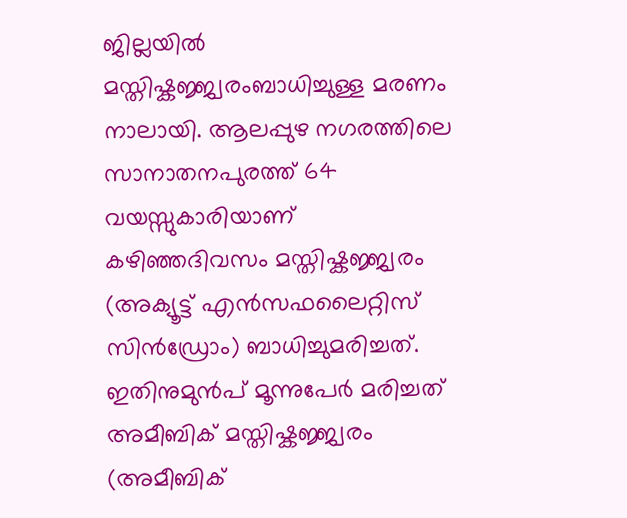ജില്ലയില്‍ മസ്തിഷ്കജ്ജ്വരംബാധിച്ചുള്ള മരണം നാലായി. ആലപ്പുഴ നഗരത്തിലെ സാനാതനപുരത്ത് 64 വയസ്സുകാരിയാണ് കഴിഞ്ഞദിവസം മസ്തിഷ്കജ്ജ്വരം (അക്യൂട്ട് എൻസഫലൈറ്റിസ് സിൻഡ്രോം) ബാധിച്ചുമരിച്ചത്. ഇതിനുമുൻപ് മൂന്നുപേർ മരിച്ചത് അമീബിക് മസ്തിഷ്കജ്ജ്വരം (അമീബിക്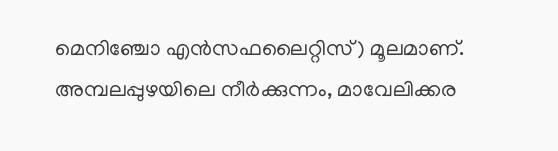മെനിഞ്ചോ എൻസഫലൈറ്റിസ്) മൂലമാണ്. അമ്പലപ്പുഴയിലെ നീർക്കുന്നം, മാവേലിക്കര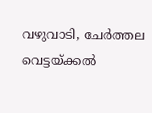വഴുവാടി, ചേർത്തല വെട്ടയ്ക്കല്‍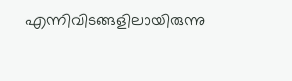എന്നിവിടങ്ങളിലായിരുന്നു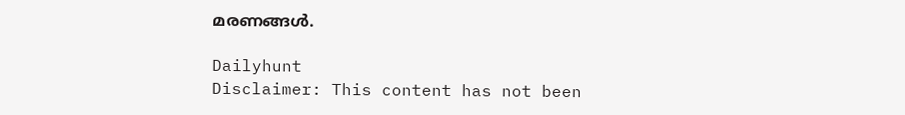മരണങ്ങള്‍.

Dailyhunt
Disclaimer: This content has not been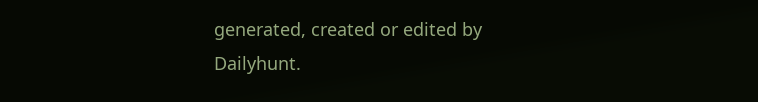generated, created or edited by Dailyhunt.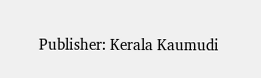Publisher: Kerala Kaumudi